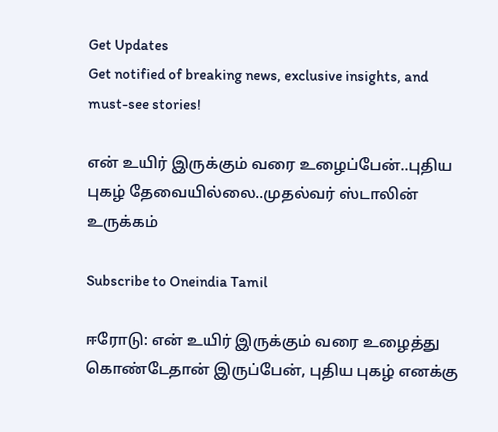Get Updates
Get notified of breaking news, exclusive insights, and must-see stories!

என் உயிர் இருக்கும் வரை உழைப்பேன்..புதிய புகழ் தேவையில்லை..முதல்வர் ஸ்டாலின் உருக்கம்

Subscribe to Oneindia Tamil

ஈரோடு: என் உயிர் இருக்கும் வரை உழைத்து கொண்டேதான் இருப்பேன், புதிய புகழ் எனக்கு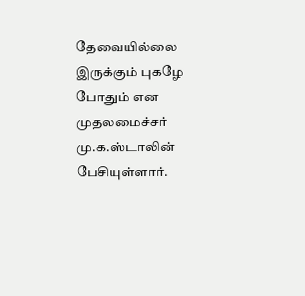தேவையில்லை இருக்கும் புகழே போதும் என முதலமைச்சர் மு.க.ஸ்டாலின் பேசியுள்ளார்.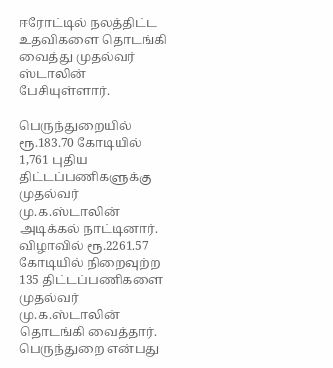ஈரோட்டில் நலத்திட்ட உதவிகளை தொடங்கி வைத்து முதல்வர் ஸ்டாலின் பேசியுள்ளார்.

பெருந்துறையில் ரூ.183.70 கோடியில் 1,761 புதிய திட்டப்பணிகளுக்கு முதல்வர் மு.க.ஸ்டாலின் அடிக்கல் நாட்டினார். விழாவில் ரூ.2261.57 கோடியில் நிறைவுற்ற 135 திட்டப்பணிகளை முதல்வர் மு.க.ஸ்டாலின் தொடங்கி வைத்தார். பெருந்துறை என்பது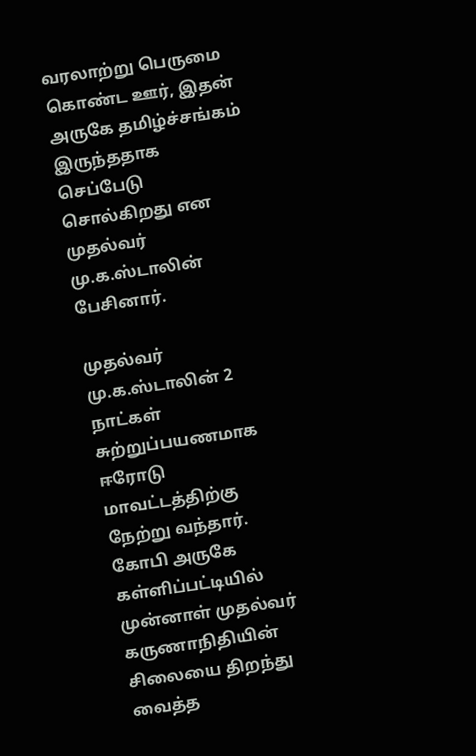வரலாற்று பெருமை கொண்ட ஊர், இதன் அருகே தமிழ்ச்சங்கம் இருந்ததாக செப்பேடு சொல்கிறது என முதல்வர் மு.க.ஸ்டாலின் பேசினார்.

முதல்வர் மு.க.ஸ்டாலின் 2 நாட்கள் சுற்றுப்பயணமாக ஈரோடு மாவட்டத்திற்கு நேற்று வந்தார். கோபி அருகே கள்ளிப்பட்டியில் முன்னாள் முதல்வர் கருணாநிதியின் சிலையை திறந்து வைத்த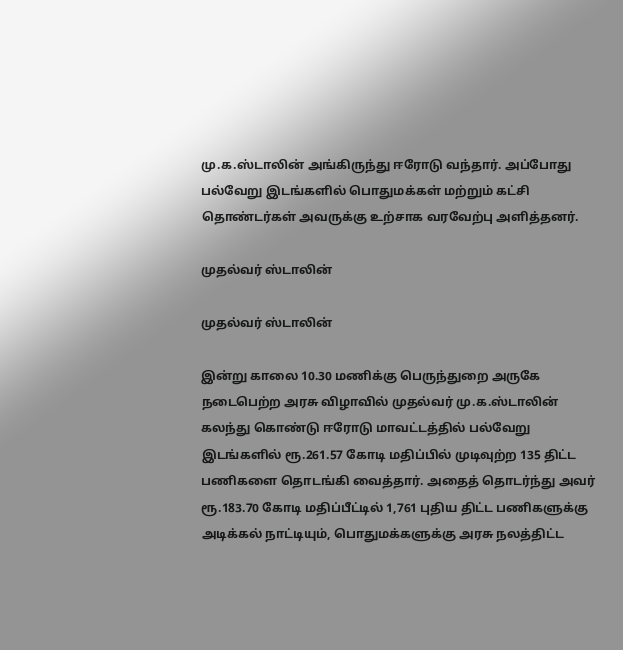மு.க.ஸ்டாலின் அங்கிருந்து ஈரோடு வந்தார். அப்போது பல்வேறு இடங்களில் பொதுமக்கள் மற்றும் கட்சி தொண்டர்கள் அவருக்கு உற்சாக வரவேற்பு அளித்தனர்.

முதல்வர் ஸ்டாலின்

முதல்வர் ஸ்டாலின்

இன்று காலை 10.30 மணிக்கு பெருந்துறை அருகே நடைபெற்ற அரசு விழாவில் முதல்வர் மு.க.ஸ்டாலின் கலந்து கொண்டு ஈரோடு மாவட்டத்தில் பல்வேறு இடங்களில் ரூ.261.57 கோடி மதிப்பில் முடிவுற்ற 135 திட்ட பணிகளை தொடங்கி வைத்தார். அதைத் தொடர்ந்து அவர் ரூ.183.70 கோடி மதிப்பீட்டில் 1,761 புதிய திட்ட பணிகளுக்கு அடிக்கல் நாட்டியும், பொதுமக்களுக்கு அரசு நலத்திட்ட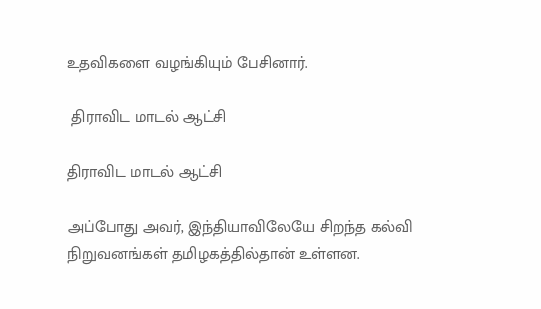உதவிகளை வழங்கியும் பேசினார்.

 திராவிட மாடல் ஆட்சி

திராவிட மாடல் ஆட்சி

அப்போது அவர், இந்தியாவிலேயே சிறந்த கல்வி நிறுவனங்கள் தமிழகத்தில்தான் உள்ளன.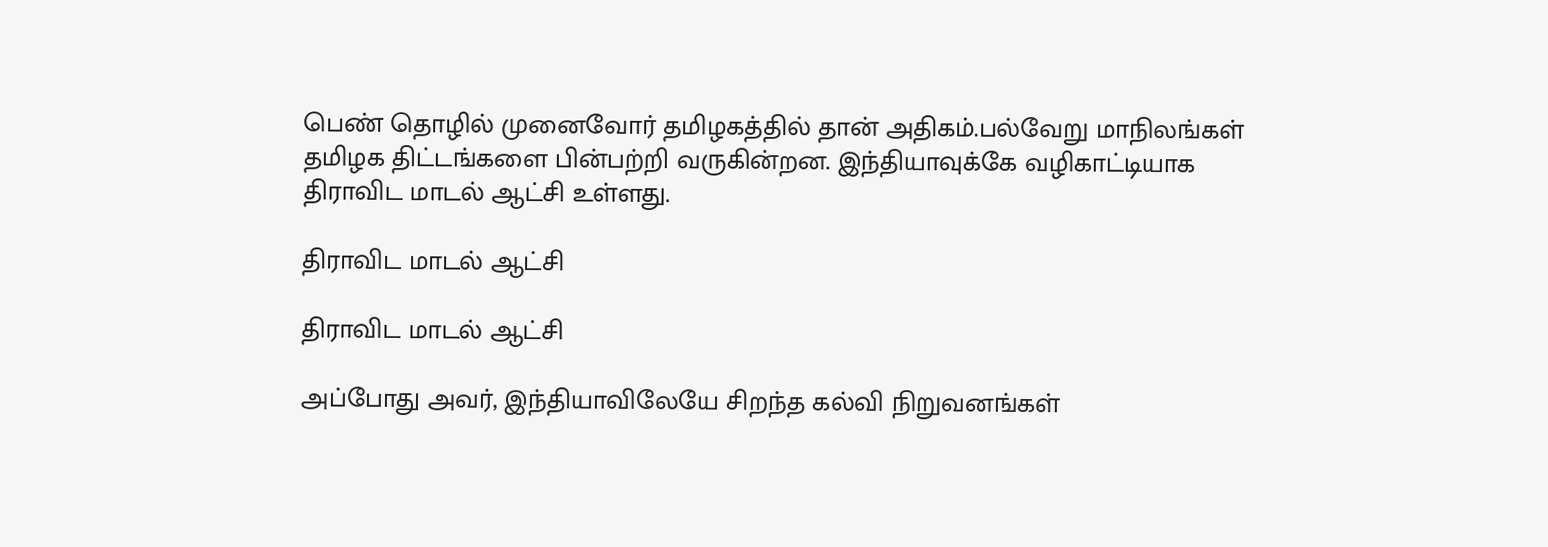பெண் தொழில் முனைவோர் தமிழகத்தில் தான் அதிகம்.பல்வேறு மாநிலங்கள் தமிழக திட்டங்களை பின்பற்றி வருகின்றன. இந்தியாவுக்கே வழிகாட்டியாக திராவிட மாடல் ஆட்சி உள்ளது.

திராவிட மாடல் ஆட்சி

திராவிட மாடல் ஆட்சி

அப்போது அவர், இந்தியாவிலேயே சிறந்த கல்வி நிறுவனங்கள்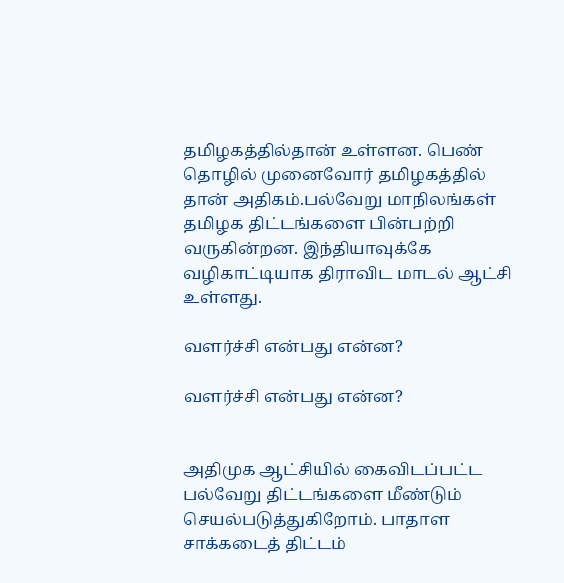தமிழகத்தில்தான் உள்ளன. பெண் தொழில் முனைவோர் தமிழகத்தில் தான் அதிகம்.பல்வேறு மாநிலங்கள் தமிழக திட்டங்களை பின்பற்றி வருகின்றன. இந்தியாவுக்கே வழிகாட்டியாக திராவிட மாடல் ஆட்சி உள்ளது.

வளர்ச்சி என்பது என்ன?

வளர்ச்சி என்பது என்ன?


அதிமுக ஆட்சியில் கைவிடப்பட்ட பல்வேறு திட்டங்களை மீண்டும் செயல்படுத்துகிறோம். பாதாள சாக்கடைத் திட்டம்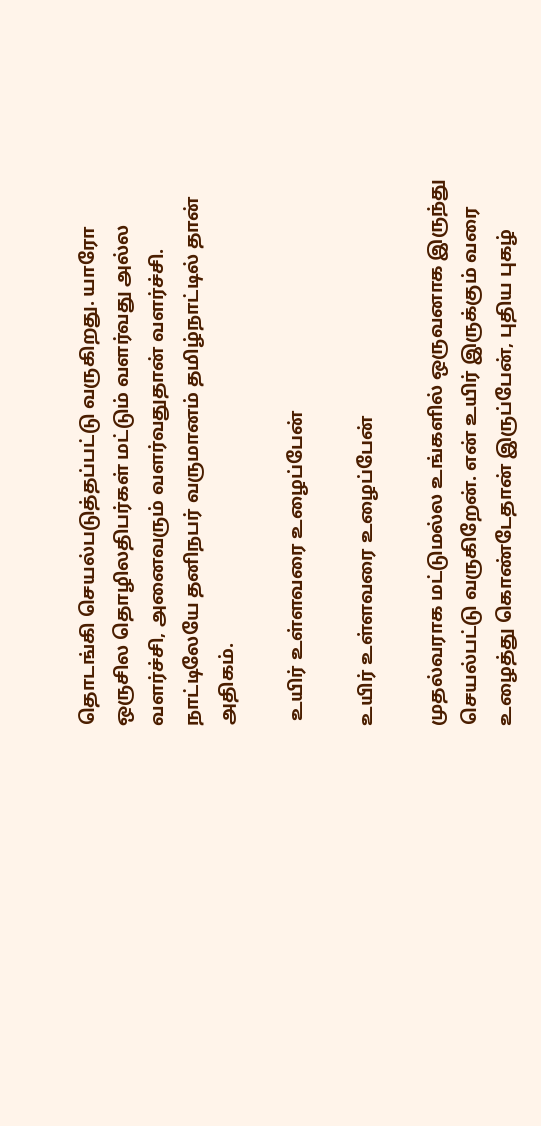தொடங்கி செயல்படுத்தப்பட்டு வருகிறது. யாரோ ஒருசில தொழிலதிபர்கள் மட்டும் வளர்வது அல்ல வளர்ச்சி, அனைவரும் வளர்வதுதான் வளர்ச்சி. நாட்டிலேயே தனிநபர் வருமானம் தமிழ்நாட்டில் தான் அதிகம்.

 உயிர் உள்ளவரை உழைப்பேன்

உயிர் உள்ளவரை உழைப்பேன்

முதல்வராக மட்டுமல்ல உங்களில் ஒருவனாக இருந்து செயல்பட்டு வருகிறேன். என் உயிர் இருக்கும் வரை உழைத்து கொண்டேதான் இருப்பேன், புதிய புகழ்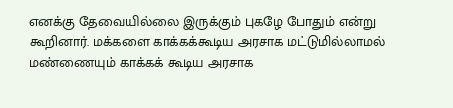எனக்கு தேவையில்லை இருக்கும் புகழே போதும் என்று கூறினார். மக்களை காக்கக்கூடிய அரசாக மட்டுமில்லாமல் மண்ணையும் காக்கக் கூடிய அரசாக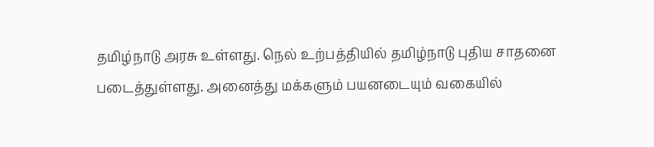தமிழ்நாடு அரசு உள்ளது. நெல் உற்பத்தியில் தமிழ்நாடு புதிய சாதனை படைத்துள்ளது. அனைத்து மக்களும் பயனடையும் வகையில்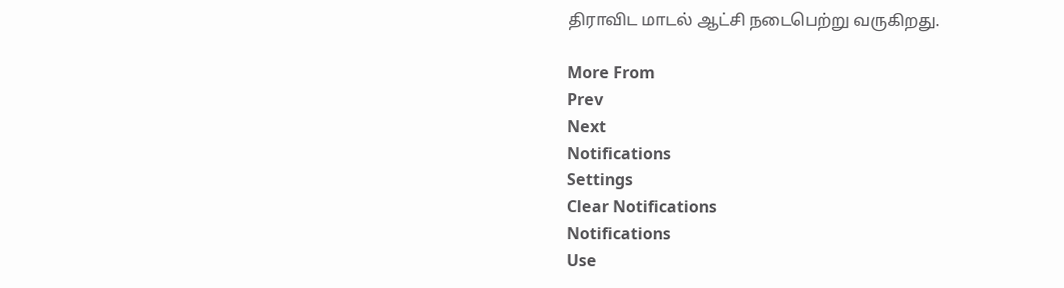திராவிட மாடல் ஆட்சி நடைபெற்று வருகிறது.

More From
Prev
Next
Notifications
Settings
Clear Notifications
Notifications
Use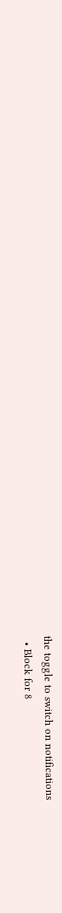the toggle to switch on notifications
  • Block for 8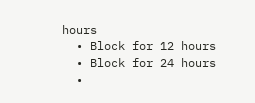hours
  • Block for 12 hours
  • Block for 24 hours
  •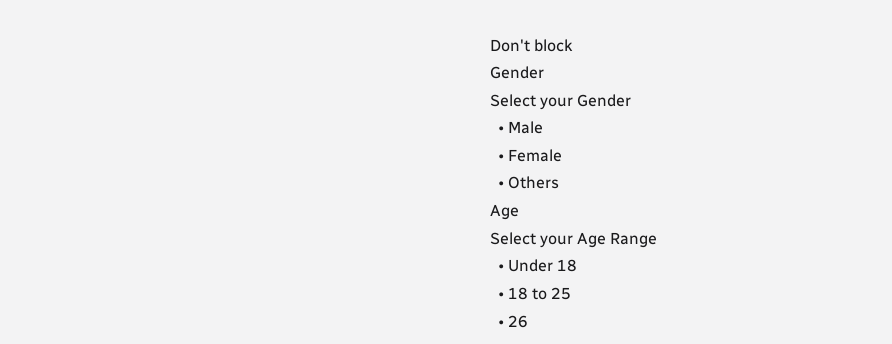Don't block
Gender
Select your Gender
  • Male
  • Female
  • Others
Age
Select your Age Range
  • Under 18
  • 18 to 25
  • 26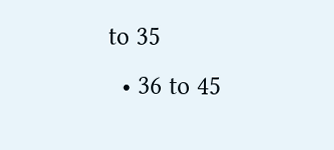to 35
  • 36 to 45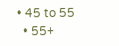• 45 to 55
  • 55+